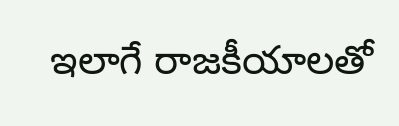ఇలాగే రాజకీయాలతో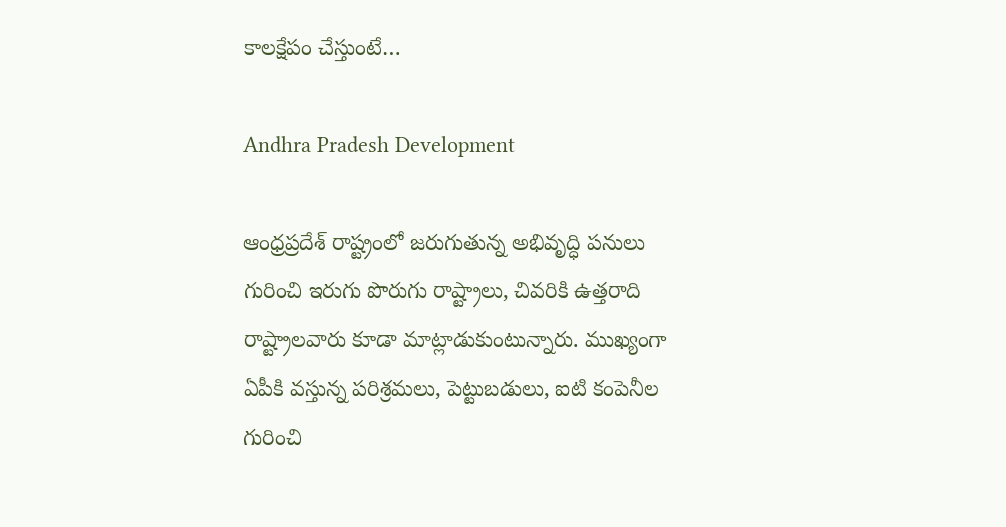కాలక్షేపం చేస్తుంటే…

Andhra Pradesh Development

ఆంధ్రప్రదేశ్‌ రాష్ట్రంలో జరుగుతున్న అభివృద్ధి పనులు గురించి ఇరుగు పొరుగు రాష్ట్రాలు, చివరికి ఉత్తరాది రాష్ట్రాలవారు కూడా మాట్లాడుకుంటున్నారు. ముఖ్యంగా ఏపీకి వస్తున్న పరిశ్రమలు, పెట్టుబడులు, ఐటి కంపెనీల గురించి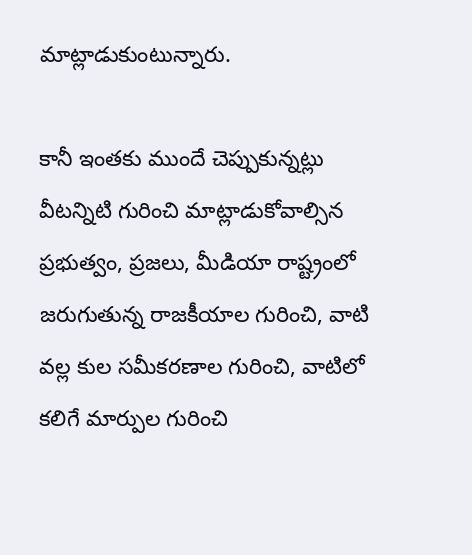మాట్లాడుకుంటున్నారు.

కానీ ఇంతకు ముందే చెప్పుకున్నట్లు వీటన్నిటి గురించి మాట్లాడుకోవాల్సిన ప్రభుత్వం, ప్రజలు, మీడియా రాష్ట్రంలో జరుగుతున్న రాజకీయాల గురించి, వాటి వల్ల కుల సమీకరణాల గురించి, వాటిలో కలిగే మార్పుల గురించి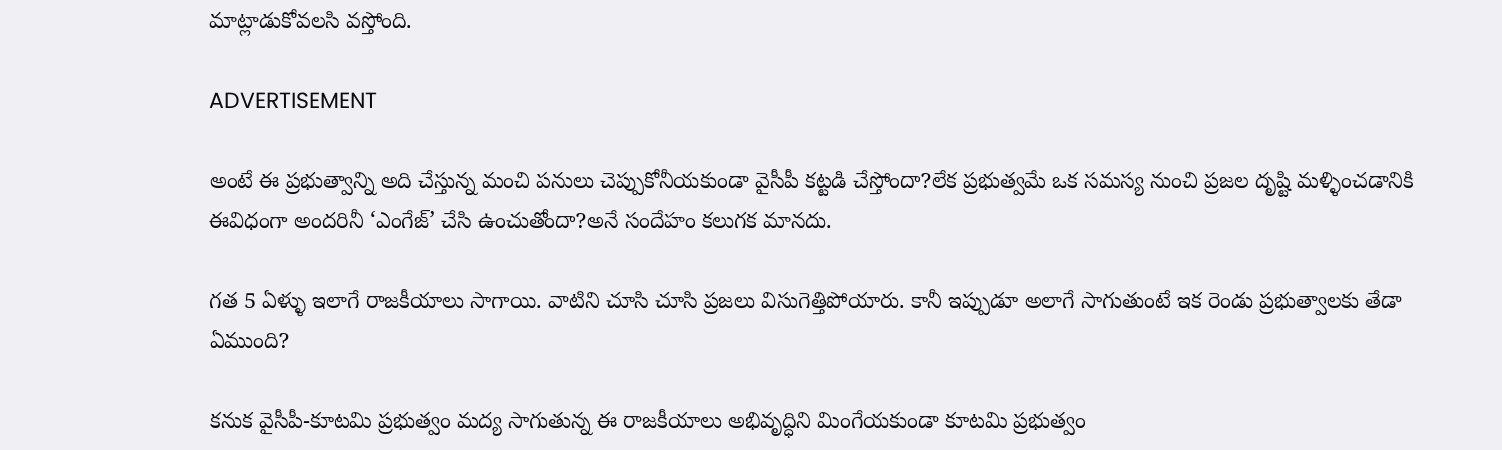మాట్లాడుకోవలసి వస్తోంది.

ADVERTISEMENT

అంటే ఈ ప్రభుత్వాన్ని అది చేస్తున్న మంచి పనులు చెప్పుకోనీయకుండా వైసీపీ కట్టడి చేస్తోందా?లేక ప్రభుత్వమే ఒక సమస్య నుంచి ప్రజల దృష్టి మళ్ళించడానికి ఈవిధంగా అందరినీ ‘ఎంగేజ్’ చేసి ఉంచుతోందా?అనే సందేహం కలుగక మానదు.

గత 5 ఏళ్ళు ఇలాగే రాజకీయాలు సాగాయి. వాటిని చూసి చూసి ప్రజలు విసుగెత్తిపోయారు. కానీ ఇప్పుడూ అలాగే సాగుతుంటే ఇక రెండు ప్రభుత్వాలకు తేడా ఏముంది?

కనుక వైసీపీ-కూటమి ప్రభుత్వం మద్య సాగుతున్న ఈ రాజకీయాలు అభివృద్ధిని మింగేయకుండా కూటమి ప్రభుత్వం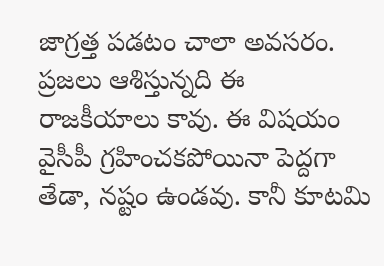జాగ్రత్త పడటం చాలా అవసరం. ప్రజలు ఆశిస్తున్నది ఈ రాజకీయాలు కావు. ఈ విషయం వైసీపీ గ్రహించకపోయినా పెద్దగా తేడా, నష్టం ఉండవు. కానీ కూటమి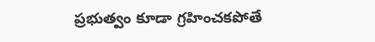ప్రభుత్వం కూడా గ్రహించకపోతే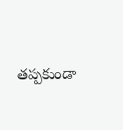తప్పకుండా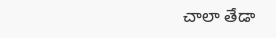చాలా తేడా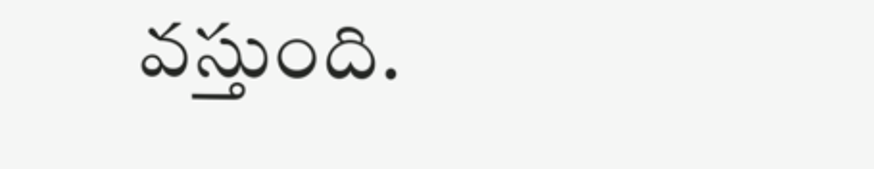వస్తుంది.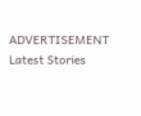ADVERTISEMENT
Latest Stories